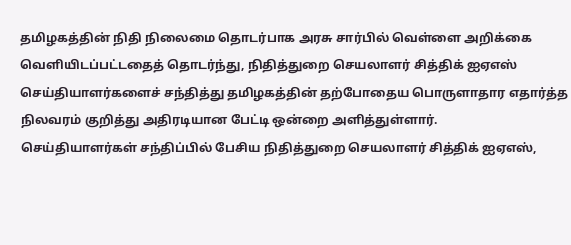தமிழகத்தின் நிதி நிலைமை தொடர்பாக அரசு சார்பில் வெள்ளை அறிக்கை வெளியிடப்பட்டதைத் தொடர்ந்து, நிதித்துறை செயலாளர் சித்திக் ஐஏஎஸ் செய்தியாளர்களைச் சந்தித்து தமிழகத்தின் தற்போதைய பொருளாதார எதார்த்த நிலவரம் குறித்து அதிரடியான பேட்டி ஒன்றை அளித்துள்ளார்.
செய்தியாளர்கள் சந்திப்பில் பேசிய நிதித்துறை செயலாளர் சித்திக் ஐஏஎஸ்,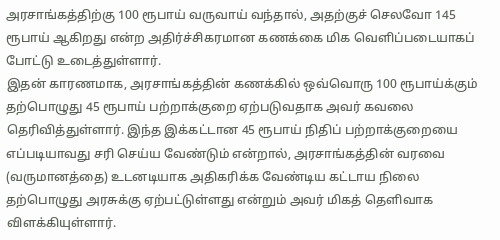அரசாங்கத்திற்கு 100 ரூபாய் வருவாய் வந்தால், அதற்குச் செலவோ 145 ரூபாய் ஆகிறது என்ற அதிர்ச்சிகரமான கணக்கை மிக வெளிப்படையாகப் போட்டு உடைத்துள்ளார்.
இதன் காரணமாக, அரசாங்கத்தின் கணக்கில் ஒவ்வொரு 100 ரூபாய்க்கும் தற்பொழுது 45 ரூபாய் பற்றாக்குறை ஏற்படுவதாக அவர் கவலை தெரிவித்துள்ளார். இந்த இக்கட்டான 45 ரூபாய் நிதிப் பற்றாக்குறையை எப்படியாவது சரி செய்ய வேண்டும் என்றால், அரசாங்கத்தின் வரவை (வருமானத்தை) உடனடியாக அதிகரிக்க வேண்டிய கட்டாய நிலை தற்பொழுது அரசுக்கு ஏற்பட்டுள்ளது என்றும் அவர் மிகத் தெளிவாக விளக்கியுள்ளார்.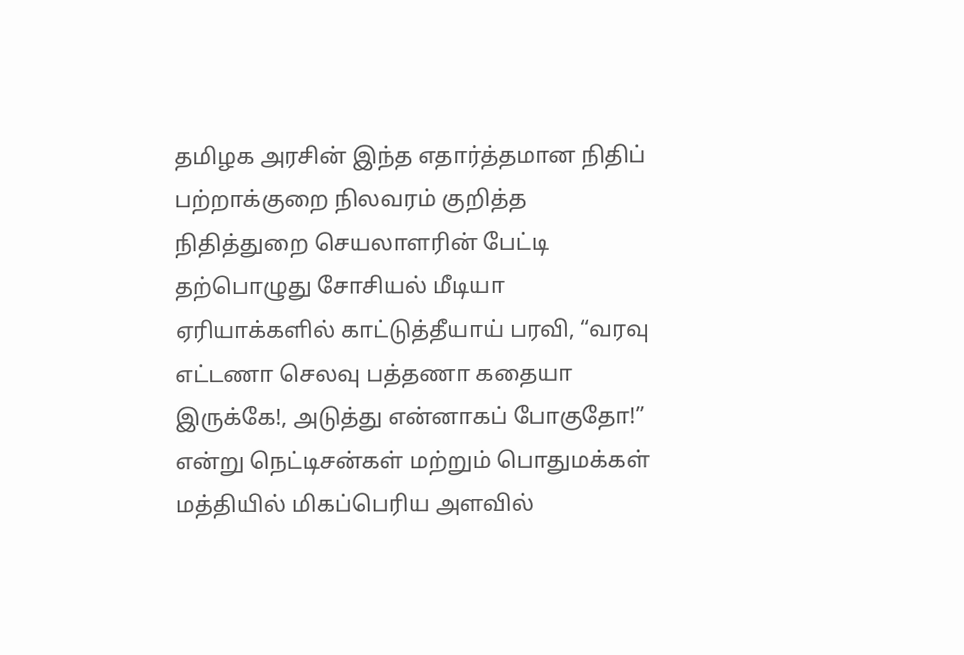தமிழக அரசின் இந்த எதார்த்தமான நிதிப் பற்றாக்குறை நிலவரம் குறித்த நிதித்துறை செயலாளரின் பேட்டி தற்பொழுது சோசியல் மீடியா ஏரியாக்களில் காட்டுத்தீயாய் பரவி, “வரவு எட்டணா செலவு பத்தணா கதையா இருக்கே!, அடுத்து என்னாகப் போகுதோ!” என்று நெட்டிசன்கள் மற்றும் பொதுமக்கள் மத்தியில் மிகப்பெரிய அளவில்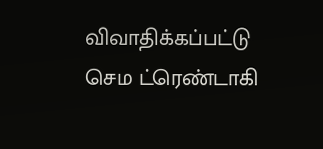விவாதிக்கப்பட்டு செம ட்ரெண்டாகி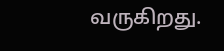வருகிறது.